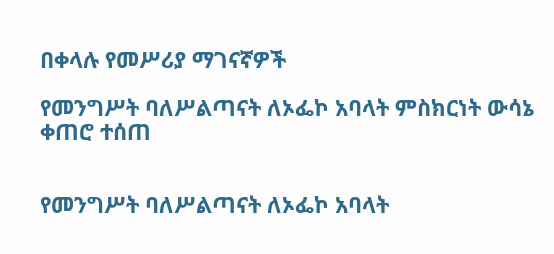በቀላሉ የመሥሪያ ማገናኛዎች

የመንግሥት ባለሥልጣናት ለኦፌኮ አባላት ምስክርነት ውሳኔ ቀጠሮ ተሰጠ


የመንግሥት ባለሥልጣናት ለኦፌኮ አባላት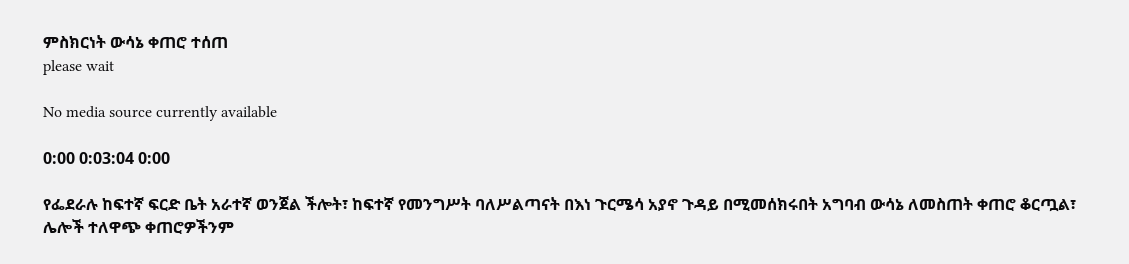ምስክርነት ውሳኔ ቀጠሮ ተሰጠ
please wait

No media source currently available

0:00 0:03:04 0:00

የፌደራሉ ከፍተኛ ፍርድ ቤት አራተኛ ወንጀል ችሎት፣ ከፍተኛ የመንግሥት ባለሥልጣናት በእነ ጉርሜሳ አያኖ ጉዳይ በሚመሰክሩበት አግባብ ውሳኔ ለመስጠት ቀጠሮ ቆርጧል፣ ሌሎች ተለዋጭ ቀጠሮዎችንም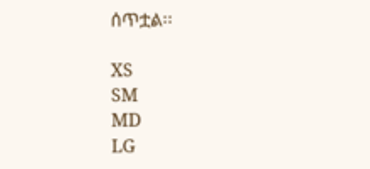ሰጥቷል፡፡

XS
SM
MD
LG